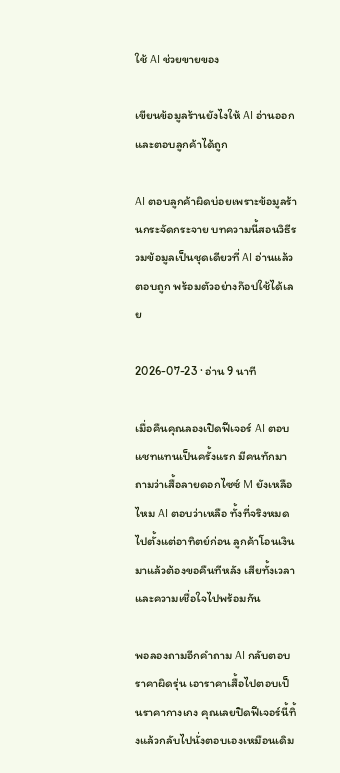ใช้ AI ช่วยขายของ

เขียนข้อมูลร้านยังไงให้ AI อ่านออกและตอบลูกค้าได้ถูก

AI ตอบลูกค้าผิดบ่อยเพราะข้อมูลร้านกระจัดกระจาย บทความนี้สอนวิธีรวมข้อมูลเป็นชุดเดียวที่ AI อ่านแล้วตอบถูก พร้อมตัวอย่างก๊อปใช้ได้เลย

2026-07-23 · อ่าน 9 นาที

เมื่อคืนคุณลองเปิดฟีเจอร์ AI ตอบแชทแทนเป็นครั้งแรก มีคนทักมาถามว่าเสื้อลายดอกไซซ์ M ยังเหลือไหม AI ตอบว่าเหลือ ทั้งที่จริงหมดไปตั้งแต่อาทิตย์ก่อน ลูกค้าโอนเงินมาแล้วต้องขอคืนทีหลัง เสียทั้งเวลาและความเชื่อใจไปพร้อมกัน

พอลองถามอีกคำถาม AI กลับตอบราคาผิดรุ่น เอาราคาเสื้อไปตอบเป็นราคากางเกง คุณเลยปิดฟีเจอร์นี้ทิ้งแล้วกลับไปนั่งตอบเองเหมือนเดิม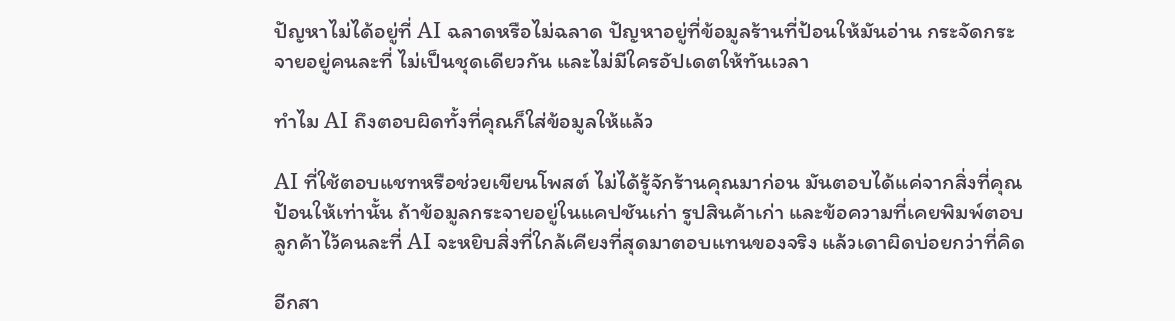ปัญหาไม่ได้อยู่ที่ AI ฉลาดหรือไม่ฉลาด ปัญหาอยู่ที่ข้อมูลร้านที่ป้อนให้มันอ่าน กระจัดกระจายอยู่คนละที่ ไม่เป็นชุดเดียวกัน และไม่มีใครอัปเดตให้ทันเวลา

ทำไม AI ถึงตอบผิดทั้งที่คุณก็ใส่ข้อมูลให้แล้ว

AI ที่ใช้ตอบแชทหรือช่วยเขียนโพสต์ ไม่ได้รู้จักร้านคุณมาก่อน มันตอบได้แค่จากสิ่งที่คุณป้อนให้เท่านั้น ถ้าข้อมูลกระจายอยู่ในแคปชันเก่า รูปสินค้าเก่า และข้อความที่เคยพิมพ์ตอบลูกค้าไว้คนละที่ AI จะหยิบสิ่งที่ใกล้เคียงที่สุดมาตอบแทนของจริง แล้วเดาผิดบ่อยกว่าที่คิด

อีกสา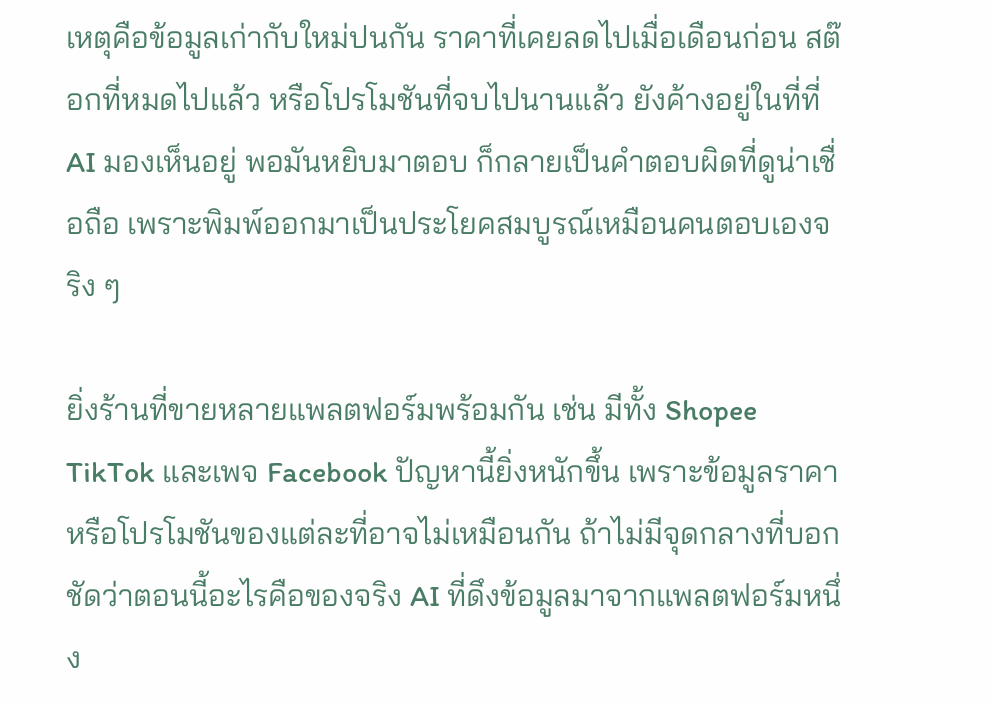เหตุคือข้อมูลเก่ากับใหม่ปนกัน ราคาที่เคยลดไปเมื่อเดือนก่อน สต๊อกที่หมดไปแล้ว หรือโปรโมชันที่จบไปนานแล้ว ยังค้างอยู่ในที่ที่ AI มองเห็นอยู่ พอมันหยิบมาตอบ ก็กลายเป็นคำตอบผิดที่ดูน่าเชื่อถือ เพราะพิมพ์ออกมาเป็นประโยคสมบูรณ์เหมือนคนตอบเองจริง ๆ

ยิ่งร้านที่ขายหลายแพลตฟอร์มพร้อมกัน เช่น มีทั้ง Shopee TikTok และเพจ Facebook ปัญหานี้ยิ่งหนักขึ้น เพราะข้อมูลราคาหรือโปรโมชันของแต่ละที่อาจไม่เหมือนกัน ถ้าไม่มีจุดกลางที่บอกชัดว่าตอนนี้อะไรคือของจริง AI ที่ดึงข้อมูลมาจากแพลตฟอร์มหนึ่ง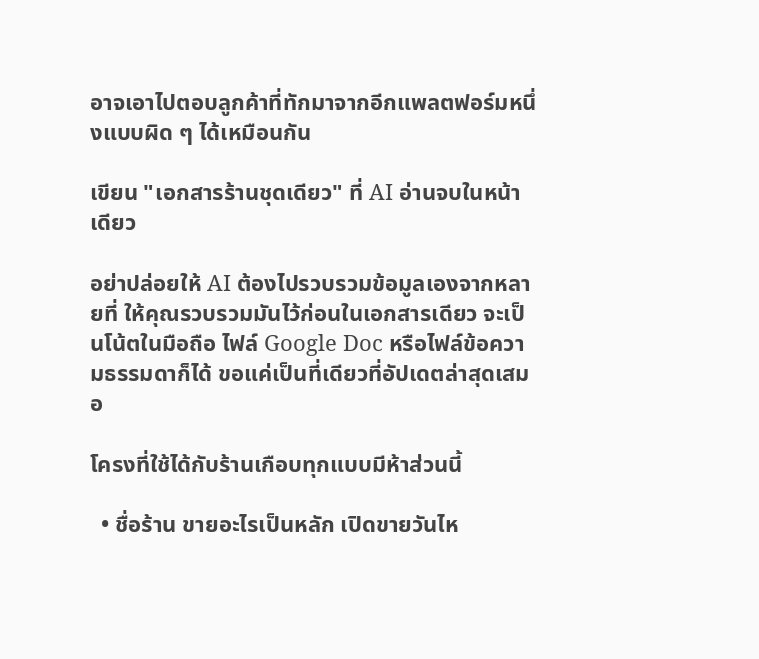อาจเอาไปตอบลูกค้าที่ทักมาจากอีกแพลตฟอร์มหนึ่งแบบผิด ๆ ได้เหมือนกัน

เขียน "เอกสารร้านชุดเดียว" ที่ AI อ่านจบในหน้าเดียว

อย่าปล่อยให้ AI ต้องไปรวบรวมข้อมูลเองจากหลายที่ ให้คุณรวบรวมมันไว้ก่อนในเอกสารเดียว จะเป็นโน้ตในมือถือ ไฟล์ Google Doc หรือไฟล์ข้อความธรรมดาก็ได้ ขอแค่เป็นที่เดียวที่อัปเดตล่าสุดเสมอ

โครงที่ใช้ได้กับร้านเกือบทุกแบบมีห้าส่วนนี้

  • ชื่อร้าน ขายอะไรเป็นหลัก เปิดขายวันไห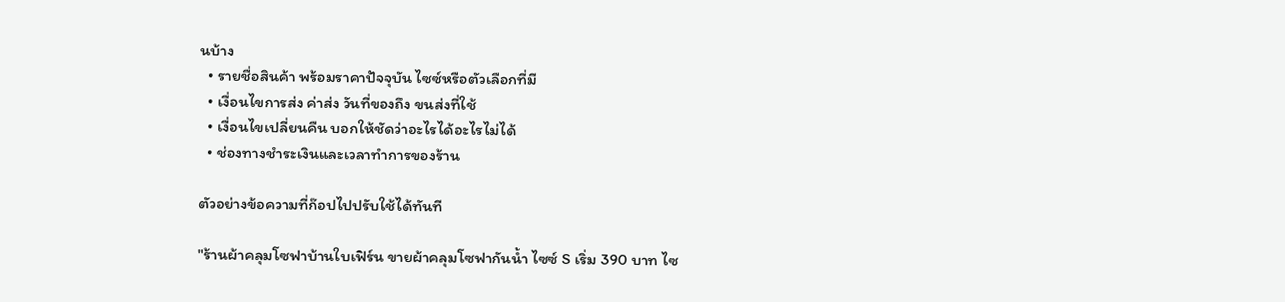นบ้าง
  • รายชื่อสินค้า พร้อมราคาปัจจุบัน ไซซ์หรือตัวเลือกที่มี
  • เงื่อนไขการส่ง ค่าส่ง วันที่ของถึง ขนส่งที่ใช้
  • เงื่อนไขเปลี่ยนคืน บอกให้ชัดว่าอะไรได้อะไรไม่ได้
  • ช่องทางชำระเงินและเวลาทำการของร้าน

ตัวอย่างข้อความที่ก๊อปไปปรับใช้ได้ทันที

"ร้านผ้าคลุมโซฟาบ้านใบเฟิร์น ขายผ้าคลุมโซฟากันน้ำ ไซซ์ S เริ่ม 390 บาท ไซ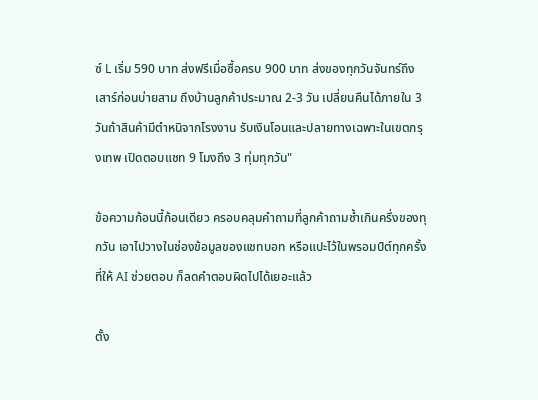ซ์ L เริ่ม 590 บาท ส่งฟรีเมื่อซื้อครบ 900 บาท ส่งของทุกวันจันทร์ถึงเสาร์ก่อนบ่ายสาม ถึงบ้านลูกค้าประมาณ 2-3 วัน เปลี่ยนคืนได้ภายใน 3 วันถ้าสินค้ามีตำหนิจากโรงงาน รับเงินโอนและปลายทางเฉพาะในเขตกรุงเทพ เปิดตอบแชท 9 โมงถึง 3 ทุ่มทุกวัน"

ข้อความก้อนนี้ก้อนเดียว ครอบคลุมคำถามที่ลูกค้าถามซ้ำเกินครึ่งของทุกวัน เอาไปวางในช่องข้อมูลของแชทบอท หรือแปะไว้ในพรอมป์ต์ทุกครั้งที่ให้ AI ช่วยตอบ ก็ลดคำตอบผิดไปได้เยอะแล้ว

ตั้ง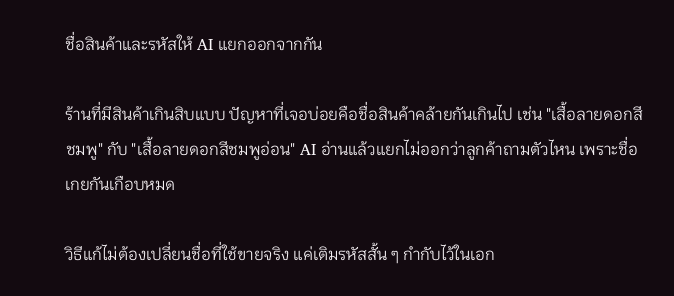ชื่อสินค้าและรหัสให้ AI แยกออกจากกัน

ร้านที่มีสินค้าเกินสิบแบบ ปัญหาที่เจอบ่อยคือชื่อสินค้าคล้ายกันเกินไป เช่น "เสื้อลายดอกสีชมพู" กับ "เสื้อลายดอกสีชมพูอ่อน" AI อ่านแล้วแยกไม่ออกว่าลูกค้าถามตัวไหน เพราะชื่อเกยกันเกือบหมด

วิธีแก้ไม่ต้องเปลี่ยนชื่อที่ใช้ขายจริง แค่เติมรหัสสั้น ๆ กำกับไว้ในเอก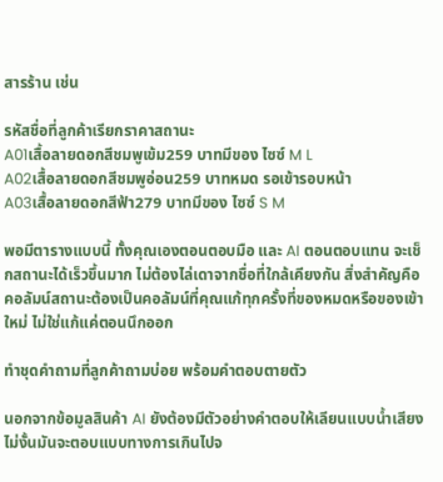สารร้าน เช่น

รหัสชื่อที่ลูกค้าเรียกราคาสถานะ
A01เสื้อลายดอกสีชมพูเข้ม259 บาทมีของ ไซซ์ M L
A02เสื้อลายดอกสีชมพูอ่อน259 บาทหมด รอเข้ารอบหน้า
A03เสื้อลายดอกสีฟ้า279 บาทมีของ ไซซ์ S M

พอมีตารางแบบนี้ ทั้งคุณเองตอนตอบมือ และ AI ตอนตอบแทน จะเช็กสถานะได้เร็วขึ้นมาก ไม่ต้องไล่เดาจากชื่อที่ใกล้เคียงกัน สิ่งสำคัญคือคอลัมน์สถานะต้องเป็นคอลัมน์ที่คุณแก้ทุกครั้งที่ของหมดหรือของเข้าใหม่ ไม่ใช่แก้แค่ตอนนึกออก

ทำชุดคำถามที่ลูกค้าถามบ่อย พร้อมคำตอบตายตัว

นอกจากข้อมูลสินค้า AI ยังต้องมีตัวอย่างคำตอบให้เลียนแบบน้ำเสียง ไม่งั้นมันจะตอบแบบทางการเกินไปจ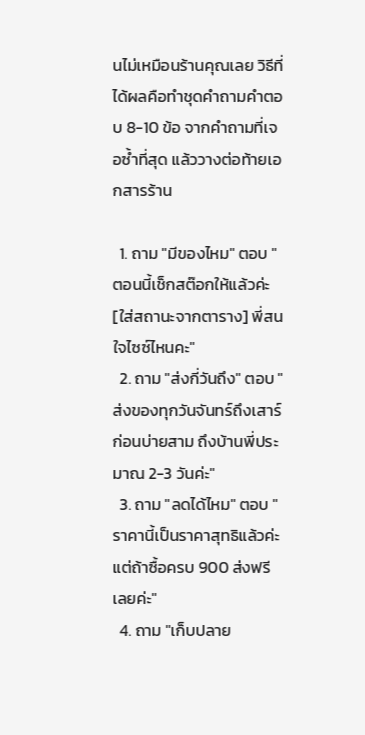นไม่เหมือนร้านคุณเลย วิธีที่ได้ผลคือทำชุดคำถามคำตอบ 8-10 ข้อ จากคำถามที่เจอซ้ำที่สุด แล้ววางต่อท้ายเอกสารร้าน

  1. ถาม "มีของไหม" ตอบ "ตอนนี้เช็กสต๊อกให้แล้วค่ะ [ใส่สถานะจากตาราง] พี่สนใจไซซ์ไหนคะ"
  2. ถาม "ส่งกี่วันถึง" ตอบ "ส่งของทุกวันจันทร์ถึงเสาร์ก่อนบ่ายสาม ถึงบ้านพี่ประมาณ 2-3 วันค่ะ"
  3. ถาม "ลดได้ไหม" ตอบ "ราคานี้เป็นราคาสุทธิแล้วค่ะ แต่ถ้าซื้อครบ 900 ส่งฟรีเลยค่ะ"
  4. ถาม "เก็บปลาย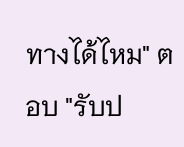ทางได้ไหม" ตอบ "รับป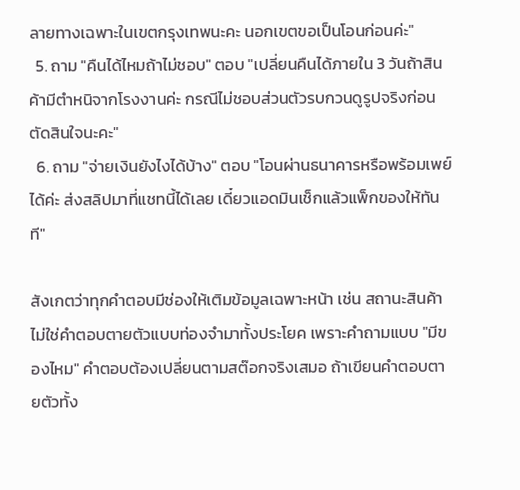ลายทางเฉพาะในเขตกรุงเทพนะคะ นอกเขตขอเป็นโอนก่อนค่ะ"
  5. ถาม "คืนได้ไหมถ้าไม่ชอบ" ตอบ "เปลี่ยนคืนได้ภายใน 3 วันถ้าสินค้ามีตำหนิจากโรงงานค่ะ กรณีไม่ชอบส่วนตัวรบกวนดูรูปจริงก่อนตัดสินใจนะคะ"
  6. ถาม "จ่ายเงินยังไงได้บ้าง" ตอบ "โอนผ่านธนาคารหรือพร้อมเพย์ได้ค่ะ ส่งสลิปมาที่แชทนี้ได้เลย เดี๋ยวแอดมินเช็กแล้วแพ็กของให้ทันที"

สังเกตว่าทุกคำตอบมีช่องให้เติมข้อมูลเฉพาะหน้า เช่น สถานะสินค้า ไม่ใช่คำตอบตายตัวแบบท่องจำมาทั้งประโยค เพราะคำถามแบบ "มีของไหม" คำตอบต้องเปลี่ยนตามสต๊อกจริงเสมอ ถ้าเขียนคำตอบตายตัวทั้ง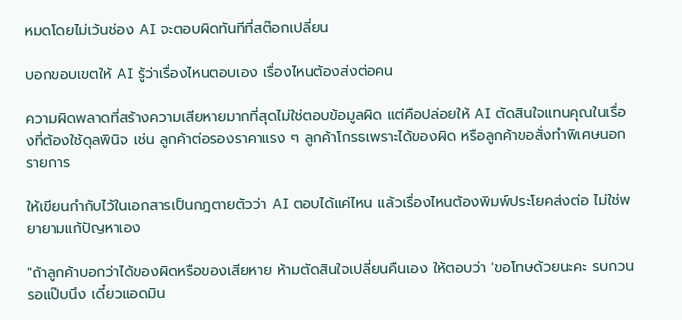หมดโดยไม่เว้นช่อง AI จะตอบผิดทันทีที่สต๊อกเปลี่ยน

บอกขอบเขตให้ AI รู้ว่าเรื่องไหนตอบเอง เรื่องไหนต้องส่งต่อคน

ความผิดพลาดที่สร้างความเสียหายมากที่สุดไม่ใช่ตอบข้อมูลผิด แต่คือปล่อยให้ AI ตัดสินใจแทนคุณในเรื่องที่ต้องใช้ดุลพินิจ เช่น ลูกค้าต่อรองราคาแรง ๆ ลูกค้าโกรธเพราะได้ของผิด หรือลูกค้าขอสั่งทำพิเศษนอกรายการ

ให้เขียนกำกับไว้ในเอกสารเป็นกฎตายตัวว่า AI ตอบได้แค่ไหน แล้วเรื่องไหนต้องพิมพ์ประโยคส่งต่อ ไม่ใช่พยายามแก้ปัญหาเอง

"ถ้าลูกค้าบอกว่าได้ของผิดหรือของเสียหาย ห้ามตัดสินใจเปลี่ยนคืนเอง ให้ตอบว่า 'ขอโทษด้วยนะคะ รบกวนรอแป๊บนึง เดี๋ยวแอดมิน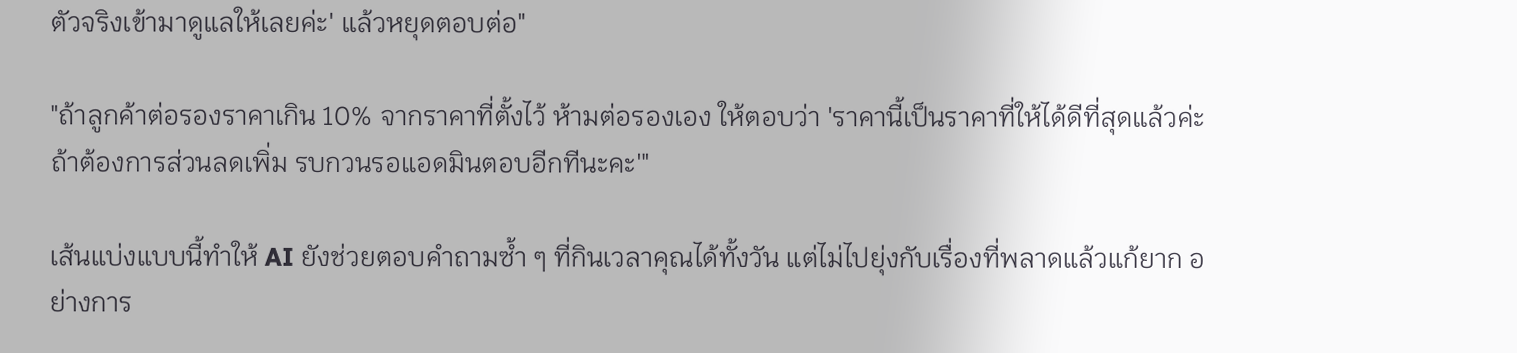ตัวจริงเข้ามาดูแลให้เลยค่ะ' แล้วหยุดตอบต่อ"

"ถ้าลูกค้าต่อรองราคาเกิน 10% จากราคาที่ตั้งไว้ ห้ามต่อรองเอง ให้ตอบว่า 'ราคานี้เป็นราคาที่ให้ได้ดีที่สุดแล้วค่ะ ถ้าต้องการส่วนลดเพิ่ม รบกวนรอแอดมินตอบอีกทีนะคะ'"

เส้นแบ่งแบบนี้ทำให้ AI ยังช่วยตอบคำถามซ้ำ ๆ ที่กินเวลาคุณได้ทั้งวัน แต่ไม่ไปยุ่งกับเรื่องที่พลาดแล้วแก้ยาก อย่างการ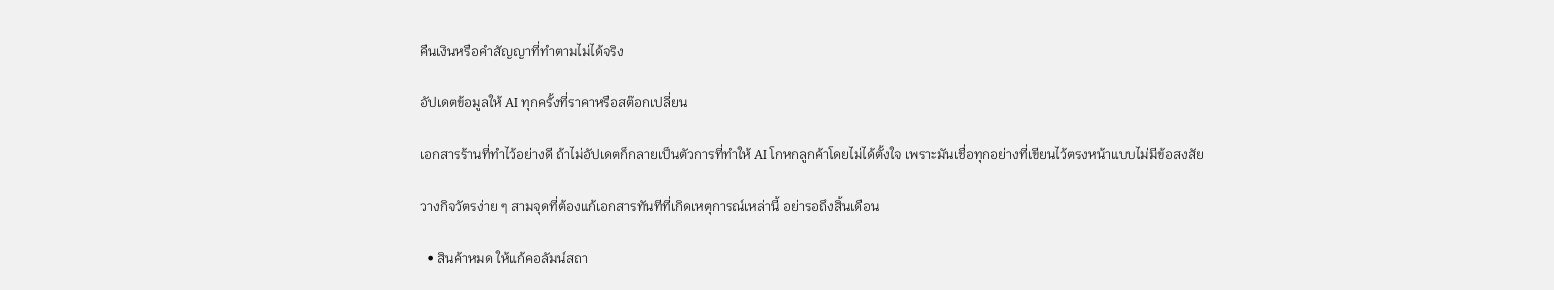คืนเงินหรือคำสัญญาที่ทำตามไม่ได้จริง

อัปเดตข้อมูลให้ AI ทุกครั้งที่ราคาหรือสต๊อกเปลี่ยน

เอกสารร้านที่ทำไว้อย่างดี ถ้าไม่อัปเดตก็กลายเป็นตัวการที่ทำให้ AI โกหกลูกค้าโดยไม่ได้ตั้งใจ เพราะมันเชื่อทุกอย่างที่เขียนไว้ตรงหน้าแบบไม่มีข้อสงสัย

วางกิจวัตรง่าย ๆ สามจุดที่ต้องแก้เอกสารทันทีที่เกิดเหตุการณ์เหล่านี้ อย่ารอถึงสิ้นเดือน

  • สินค้าหมด ให้แก้คอลัมน์สถา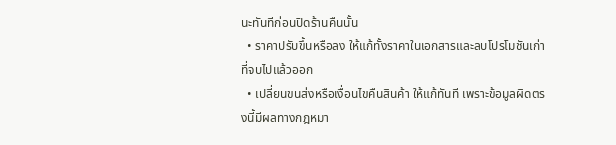นะทันทีก่อนปิดร้านคืนนั้น
  • ราคาปรับขึ้นหรือลง ให้แก้ทั้งราคาในเอกสารและลบโปรโมชันเก่าที่จบไปแล้วออก
  • เปลี่ยนขนส่งหรือเงื่อนไขคืนสินค้า ให้แก้ทันที เพราะข้อมูลผิดตรงนี้มีผลทางกฎหมา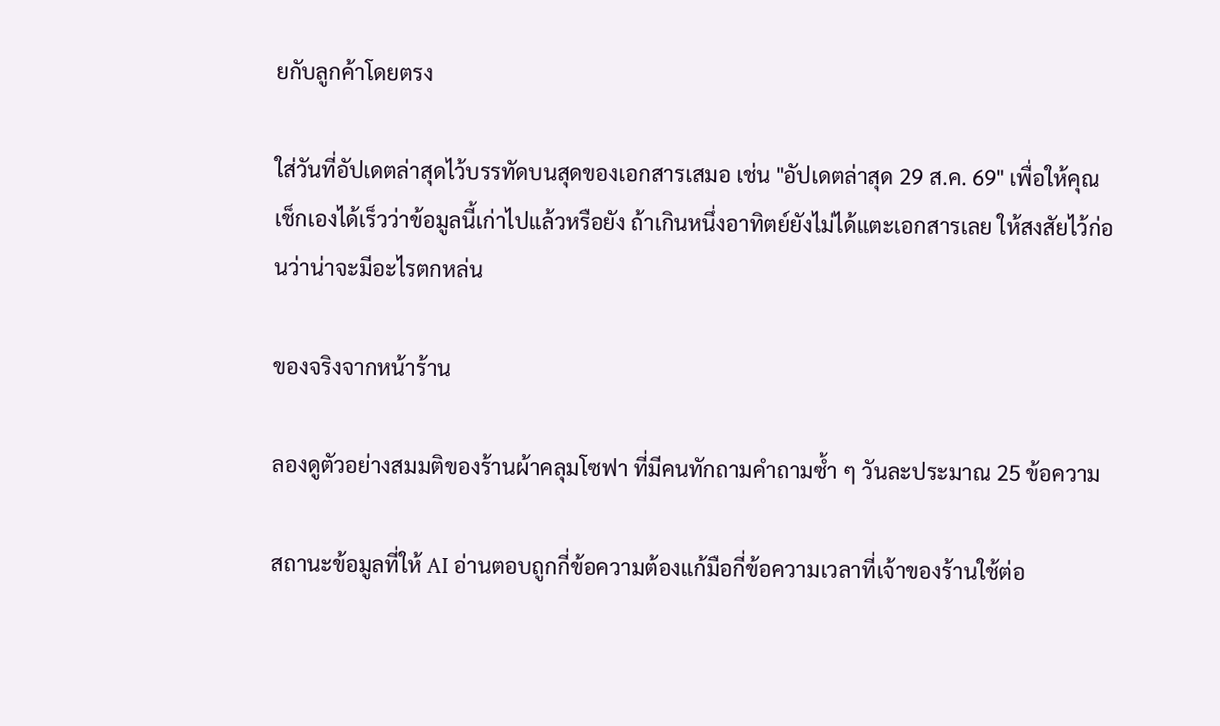ยกับลูกค้าโดยตรง

ใส่วันที่อัปเดตล่าสุดไว้บรรทัดบนสุดของเอกสารเสมอ เช่น "อัปเดตล่าสุด 29 ส.ค. 69" เพื่อให้คุณเช็กเองได้เร็วว่าข้อมูลนี้เก่าไปแล้วหรือยัง ถ้าเกินหนึ่งอาทิตย์ยังไม่ได้แตะเอกสารเลย ให้สงสัยไว้ก่อนว่าน่าจะมีอะไรตกหล่น

ของจริงจากหน้าร้าน

ลองดูตัวอย่างสมมติของร้านผ้าคลุมโซฟา ที่มีคนทักถามคำถามซ้ำ ๆ วันละประมาณ 25 ข้อความ

สถานะข้อมูลที่ให้ AI อ่านตอบถูกกี่ข้อความต้องแก้มือกี่ข้อความเวลาที่เจ้าของร้านใช้ต่อ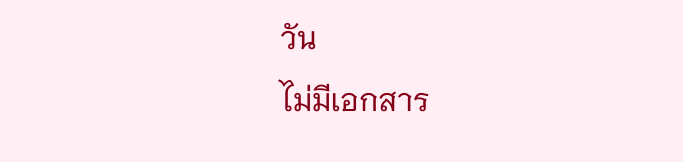วัน
ไม่มีเอกสาร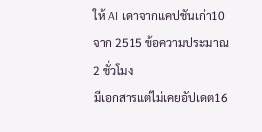ให้ AI เดาจากแคปชันเก่า10 จาก 2515 ข้อความประมาณ 2 ชั่วโมง
มีเอกสารแต่ไม่เคยอัปเดต16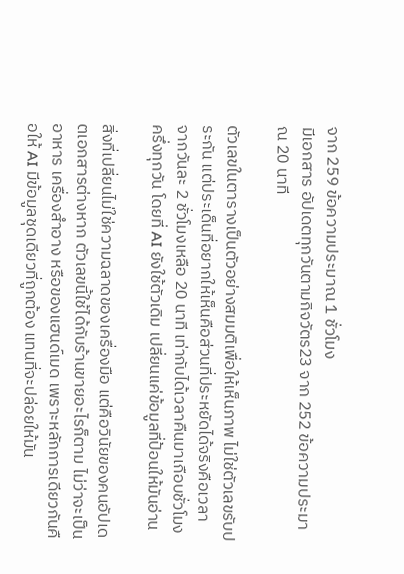จาก 259 ข้อความประมาณ 1 ชั่วโมง
มีเอกสาร อัปเดตทุกวันตามกิจวัตร23 จาก 252 ข้อความประมาณ 20 นาที

ตัวเลขในตารางเป็นตัวอย่างสมมติเพื่อให้เห็นภาพ ไม่ใช่ตัวเลขรับประกัน แต่ประเด็นที่อยากให้เห็นคือส่วนที่ประหยัดได้จริงคือเวลา จากวันละ 2 ชั่วโมงเหลือ 20 นาที เท่ากับได้เวลาคืนมาเกือบชั่วโมงครึ่งทุกวัน โดยที่ AI ยังใช้ตัวเดิม เปลี่ยนแค่ข้อมูลที่ป้อนให้มันอ่าน

สิ่งที่เปลี่ยนไม่ใช่ความฉลาดของเครื่องมือ แต่คือวินัยของคนอัปเดตเอกสารต่างหาก ตัวเลขนี้ใช้ได้กับร้านขายอะไรก็ตาม ไม่ว่าจะเป็นอาหาร เครื่องสำอาง หรือของแฮนด์เมด เพราะหลักการเดียวกันคือให้ AI มีข้อมูลชุดเดียวที่ถูกต้อง แทนที่จะปล่อยให้มัน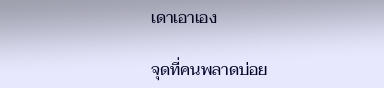เดาเอาเอง

จุดที่คนพลาดบ่อย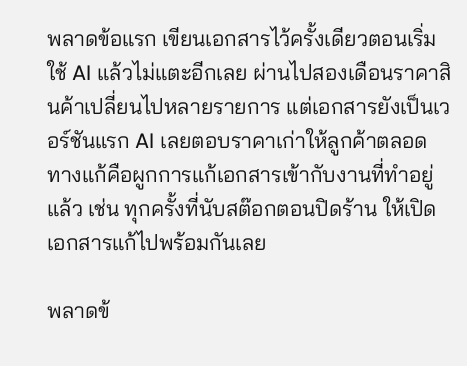พลาดข้อแรก เขียนเอกสารไว้ครั้งเดียวตอนเริ่มใช้ AI แล้วไม่แตะอีกเลย ผ่านไปสองเดือนราคาสินค้าเปลี่ยนไปหลายรายการ แต่เอกสารยังเป็นเวอร์ชันแรก AI เลยตอบราคาเก่าให้ลูกค้าตลอด ทางแก้คือผูกการแก้เอกสารเข้ากับงานที่ทำอยู่แล้ว เช่น ทุกครั้งที่นับสต๊อกตอนปิดร้าน ให้เปิดเอกสารแก้ไปพร้อมกันเลย

พลาดข้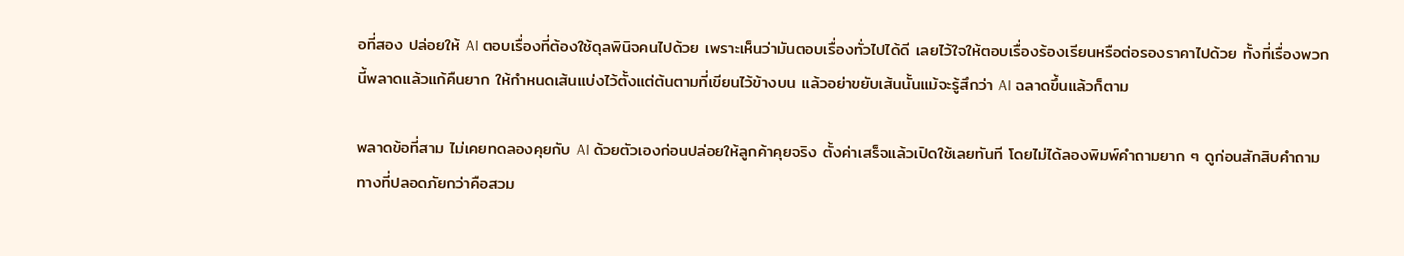อที่สอง ปล่อยให้ AI ตอบเรื่องที่ต้องใช้ดุลพินิจคนไปด้วย เพราะเห็นว่ามันตอบเรื่องทั่วไปได้ดี เลยไว้ใจให้ตอบเรื่องร้องเรียนหรือต่อรองราคาไปด้วย ทั้งที่เรื่องพวกนี้พลาดแล้วแก้คืนยาก ให้กำหนดเส้นแบ่งไว้ตั้งแต่ต้นตามที่เขียนไว้ข้างบน แล้วอย่าขยับเส้นนั้นแม้จะรู้สึกว่า AI ฉลาดขึ้นแล้วก็ตาม

พลาดข้อที่สาม ไม่เคยทดลองคุยกับ AI ด้วยตัวเองก่อนปล่อยให้ลูกค้าคุยจริง ตั้งค่าเสร็จแล้วเปิดใช้เลยทันที โดยไม่ได้ลองพิมพ์คำถามยาก ๆ ดูก่อนสักสิบคำถาม ทางที่ปลอดภัยกว่าคือสวม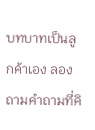บทบาทเป็นลูกค้าเอง ลองถามคำถามที่คิ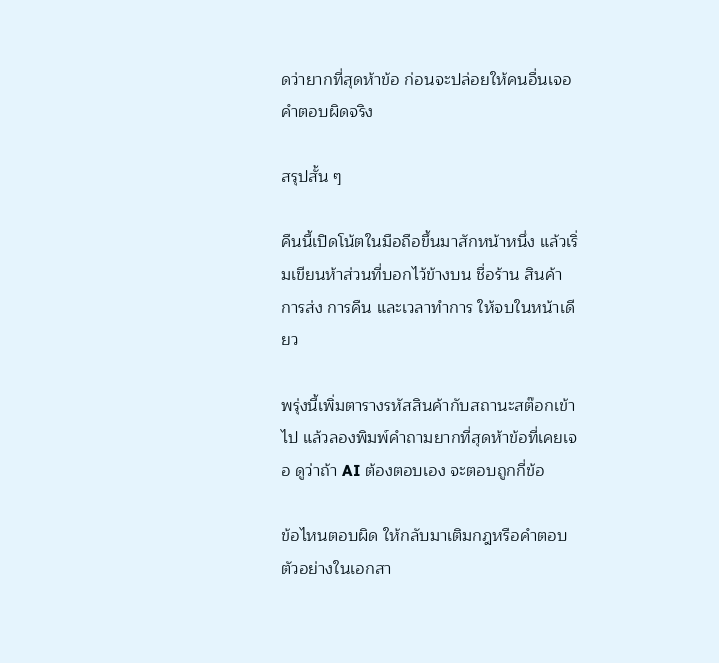ดว่ายากที่สุดห้าข้อ ก่อนจะปล่อยให้คนอื่นเจอคำตอบผิดจริง

สรุปสั้น ๆ

คืนนี้เปิดโน้ตในมือถือขึ้นมาสักหน้าหนึ่ง แล้วเริ่มเขียนห้าส่วนที่บอกไว้ข้างบน ชื่อร้าน สินค้า การส่ง การคืน และเวลาทำการ ให้จบในหน้าเดียว

พรุ่งนี้เพิ่มตารางรหัสสินค้ากับสถานะสต๊อกเข้าไป แล้วลองพิมพ์คำถามยากที่สุดห้าข้อที่เคยเจอ ดูว่าถ้า AI ต้องตอบเอง จะตอบถูกกี่ข้อ

ข้อไหนตอบผิด ให้กลับมาเติมกฎหรือคำตอบตัวอย่างในเอกสา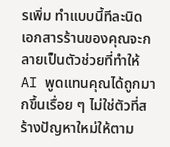รเพิ่ม ทำแบบนี้ทีละนิด เอกสารร้านของคุณจะกลายเป็นตัวช่วยที่ทำให้ AI พูดแทนคุณได้ถูกมากขึ้นเรื่อย ๆ ไม่ใช่ตัวที่สร้างปัญหาใหม่ให้ตาม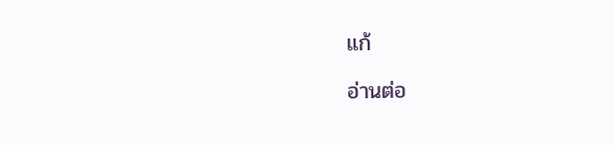แก้

อ่านต่อ